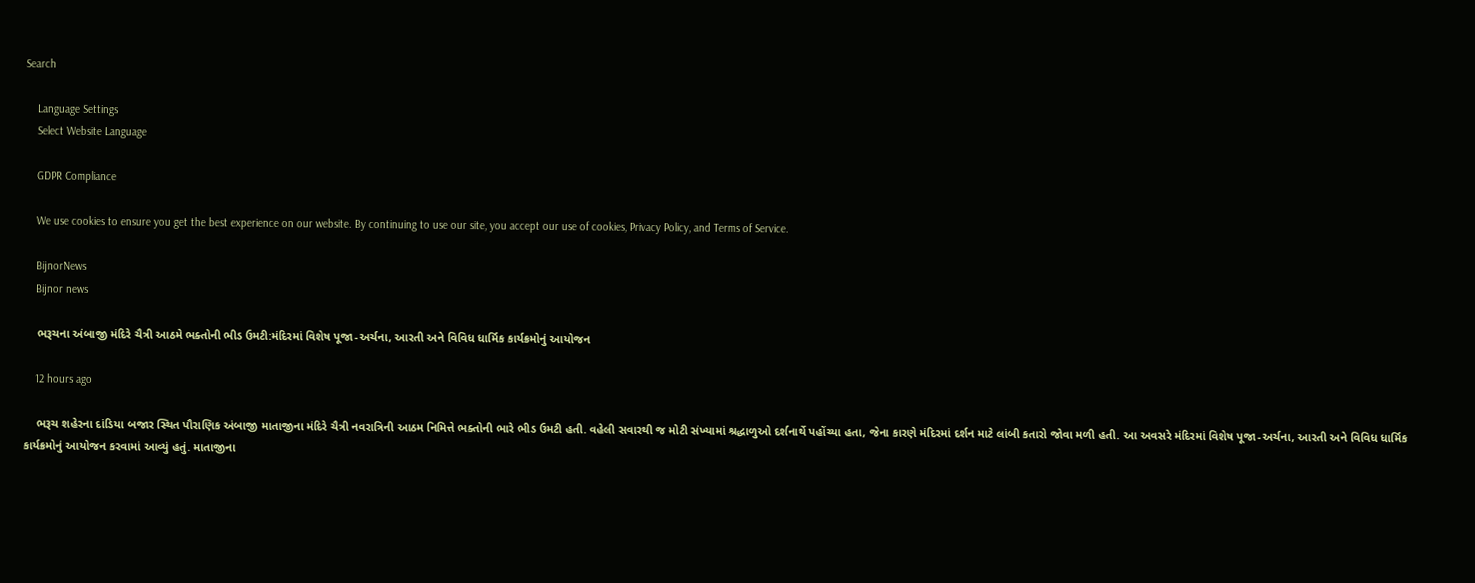Search

    Language Settings
    Select Website Language

    GDPR Compliance

    We use cookies to ensure you get the best experience on our website. By continuing to use our site, you accept our use of cookies, Privacy Policy, and Terms of Service.

    BijnorNews
    Bijnor news

    ભરૂચના અંબાજી મંદિરે ચૈત્રી આઠમે ભક્તોની ભીડ ઉમટી:મંદિરમાં વિશેષ પૂજા-અર્ચના, આરતી અને વિવિધ ધાર્મિક કાર્યક્રમોનું આયોજન

    12 hours ago

    ભરૂચ શહેરના દાંડિયા બજાર સ્થિત પૌરાણિક અંબાજી માતાજીના મંદિરે ચૈત્રી નવરાત્રિની આઠમ નિમિત્તે ભક્તોની ભારે ભીડ ઉમટી હતી. વહેલી સવારથી જ મોટી સંખ્યામાં શ્રદ્ધાળુઓ દર્શનાર્થે પહોંચ્યા હતા, જેના કારણે મંદિરમાં દર્શન માટે લાંબી કતારો જોવા મળી હતી. આ અવસરે મંદિરમાં વિશેષ પૂજા-અર્ચના, આરતી અને વિવિધ ધાર્મિક કાર્યક્રમોનું આયોજન કરવામાં આવ્યું હતું. માતાજીના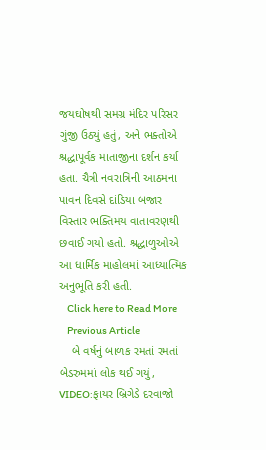જયઘોષથી સમગ્ર મંદિર પરિસર ગુંજી ઉઠ્યું હતું, અને ભક્તોએ શ્રદ્ધાપૂર્વક માતાજીના દર્શન કર્યા હતા. ચૈત્રી નવરાત્રિની આઠમના પાવન દિવસે દાંડિયા બજાર વિસ્તાર ભક્તિમય વાતાવરણથી છવાઈ ગયો હતો. શ્રદ્ધાળુઓએ આ ધાર્મિક માહોલમાં આધ્યાત્મિક અનુભૂતિ કરી હતી.
    Click here to Read More
    Previous Article
    બે વર્ષનું બાળક રમતાં રમતાં બેડરુમમાં લોક થઈ ગયું, VIDEO:ફાયર બ્રિગેડે દરવાજો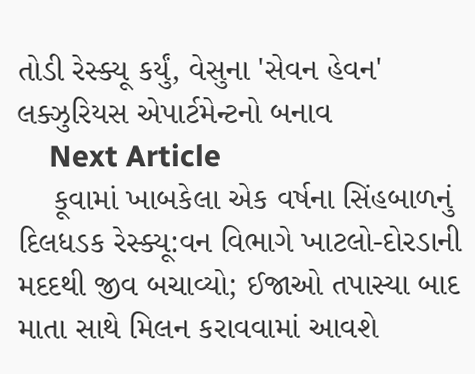તોડી રેસ્ક્યૂ કર્યું, વેસુના 'સેવન હેવન' લક્ઝુરિયસ એપાર્ટમેન્ટનો બનાવ
    Next Article
    કૂવામાં ખાબકેલા એક વર્ષના સિંહબાળનું દિલધડક રેસ્ક્યૂ:વન વિભાગે ખાટલો-દોરડાની મદદથી જીવ બચાવ્યો; ઈજાઓ તપાસ્યા બાદ માતા સાથે મિલન કરાવવામાં આવશે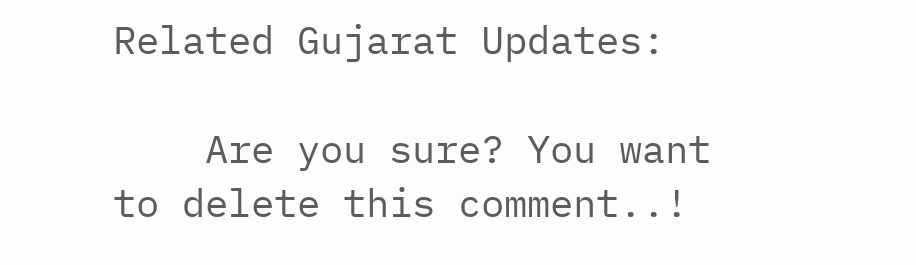Related Gujarat Updates:

    Are you sure? You want to delete this comment..!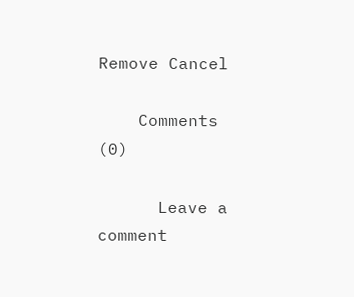Remove Cancel

    Comments (0)

      Leave a comment